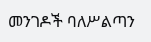መንገዶች ባለሥልጣን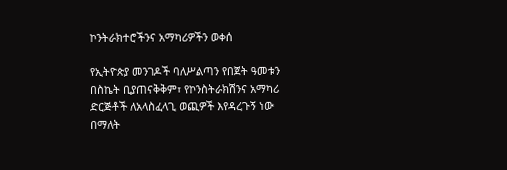ኮንትራክተሮችንና አማካሪዎችን ወቀሰ

የኢትዮጵያ መንገዶች ባለሥልጣን የበጀት ዓመቱን በስኬት ቢያጠናቅቅም፣ የኮንስትራክሽንና አማካሪ ድርጅቶች ለአላስፈላጊ ወጪዎች እየዳረጉኝ ነው በማለት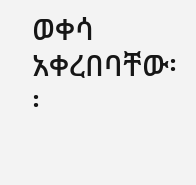ወቀሳ አቀረበባቸው፡፡